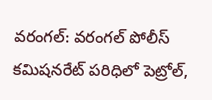వరంగల్: వరంగల్ పోలీస్ కమిషనరేట్ పరిధిలో పెట్రోల్,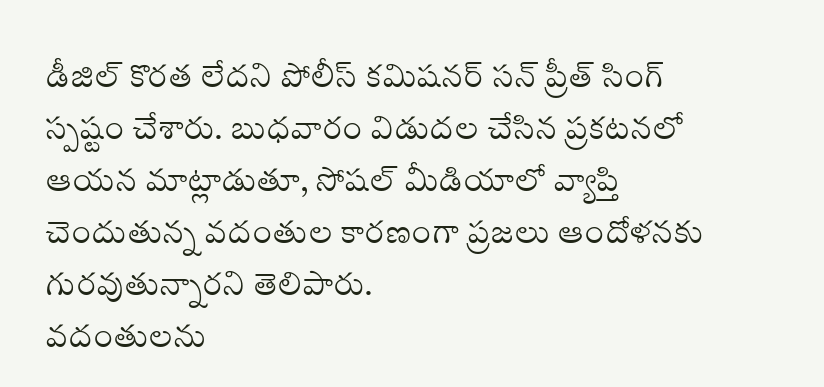డీజిల్ కొరత లేదని పోలీస్ కమిషనర్ సన్ ప్రీత్ సింగ్ స్పష్టం చేశారు. బుధవారం విడుదల చేసిన ప్రకటనలో ఆయన మాట్లాడుతూ, సోషల్ మీడియాలో వ్యాప్తి చెందుతున్న వదంతుల కారణంగా ప్రజలు ఆందోళనకు గురవుతున్నారని తెలిపారు.
వదంతులను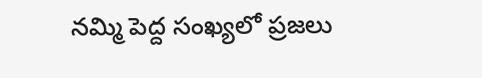నమ్మి పెద్ద సంఖ్యలో ప్రజలు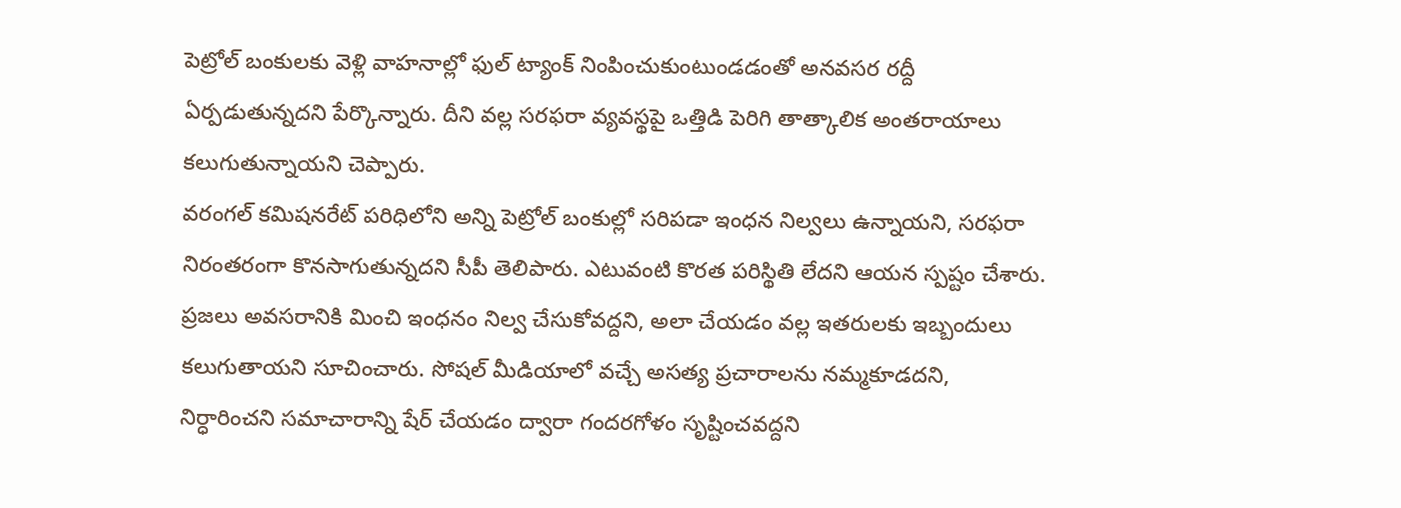పెట్రోల్ బంకులకు వెళ్లి వాహనాల్లో ఫుల్ ట్యాంక్ నింపించుకుంటుండడంతో అనవసర రద్దీ ఏర్పడుతున్నదని పేర్కొన్నారు. దీని వల్ల సరఫరా వ్యవస్థపై ఒత్తిడి పెరిగి తాత్కాలిక అంతరాయాలు కలుగుతున్నాయని చెప్పారు.
వరంగల్ కమిషనరేట్ పరిధిలోని అన్ని పెట్రోల్ బంకుల్లో సరిపడా ఇంధన నిల్వలు ఉన్నాయని, సరఫరా నిరంతరంగా కొనసాగుతున్నదని సీపీ తెలిపారు. ఎటువంటి కొరత పరిస్థితి లేదని ఆయన స్పష్టం చేశారు.
ప్రజలు అవసరానికి మించి ఇంధనం నిల్వ చేసుకోవద్దని, అలా చేయడం వల్ల ఇతరులకు ఇబ్బందులు కలుగుతాయని సూచించారు. సోషల్ మీడియాలో వచ్చే అసత్య ప్రచారాలను నమ్మకూడదని, నిర్ధారించని సమాచారాన్ని షేర్ చేయడం ద్వారా గందరగోళం సృష్టించవద్దని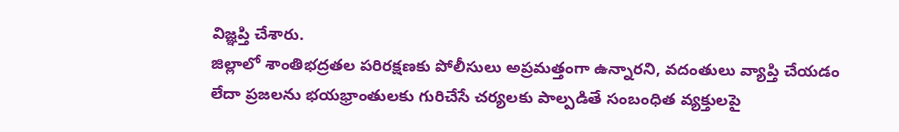విజ్ఞప్తి చేశారు.
జిల్లాలో శాంతిభద్రతల పరిరక్షణకు పోలీసులు అప్రమత్తంగా ఉన్నారని, వదంతులు వ్యాప్తి చేయడం లేదా ప్రజలను భయభ్రాంతులకు గురిచేసే చర్యలకు పాల్పడితే సంబంధిత వ్యక్తులపై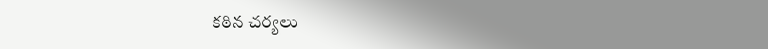కఠిన చర్యలు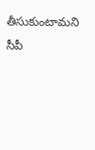తీసుకుంటామని సీపీ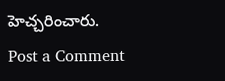హెచ్చరించారు.
Post a Comment